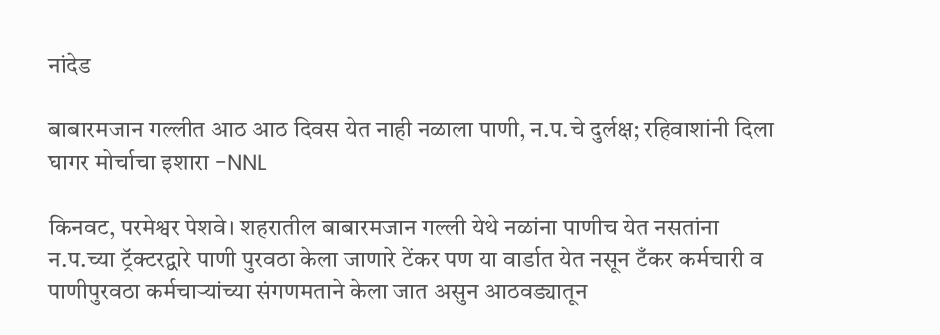नांदेड

बाबारमजान गल्लीत आठ आठ दिवस येत नाही नळाला पाणी, न.प.चे दुर्लक्ष; रहिवाशांनी दिला घागर मोर्चाचा इशारा -NNL

किनवट, परमेश्वर पेशवे। शहरातील बाबारमजान गल्ली येथे नळांना पाणीच येत नसतांना न.प.च्या ट्रॅक्टरद्वारे पाणी पुरवठा केला जाणारे टेंकर पण या वार्डात येत नसून टँकर कर्मचारी व पाणीपुरवठा कर्मचाऱ्यांच्या संगणमताने केला जात असुन आठवड्यातून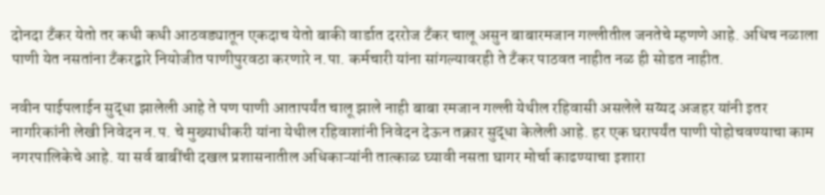दोनदा टँकर येतो तर कधी कधी आठवड्यातून एकदाच येतो बाकी वार्डात दररोज टँकर चालू असुन बाबारमजान गल्लीतील जनतेचे म्हणणे आहे. अधिच नळाला पाणी येत नसतांना टँकरद्वारे नियोजीत पाणीपुरवठा करणारे न.पा. कर्मचारी यांना सांगल्यावरही ते टँकर पाठवत नाहीत नळ ही सोडत नाहीत.

नवीन पाईपलाईन सुद्धा झालेली आहे ते पण पाणी आतापर्यंत चालू झाले नाही बाबा रमजान गल्ली येथील रहिवासी असलेले सय्यद अजहर यांनी इतर नागरिकांनी लेखी निवेदन न.प. चे मुख्याधीकरी यांना येथील रहिवाशांनी निवेदन देऊन तक्रार सुद्धा केलेली आहे. हर एक घरापर्यंत पाणी पोहोचवण्याचा काम नगरपालिकेचे आहे. या सर्व बाबींची दखल प्रशासनातील अधिकाऱ्यांनी तात्काळ घ्यावी नसता घागर मोर्चा काढण्याचा इशारा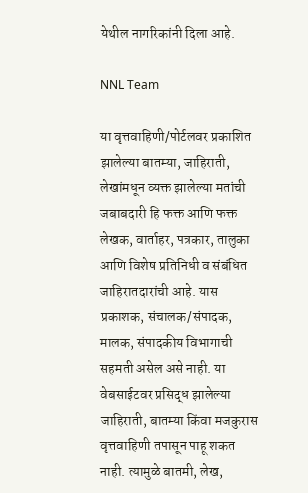येथील नागरिकांनी दिला आहे.

NNL Team

या वृत्तवाहिणी/पोर्टलवर प्रकाशित झालेल्या बातम्या, जाहिराती, लेखांमधून व्यक्त झालेल्या मतांची जबाबदारी हि फक्त आणि फक्त लेखक, वार्ताहर, पत्रकार, तालुका आणि विशेष प्रतिनिधी व संबंधित जाहिरातदारांची आहे. यास प्रकाशक, संचालक/संपादक, मालक, संपादकीय विभागाची सहमती असेल असे नाही. या वेबसाईटवर प्रसिद्ध झालेल्या जाहिराती, बातम्या किंवा मजकुरास वृत्तवाहिणी तपासून पाहू शकत नाही. त्यामुळे बातमी, लेख,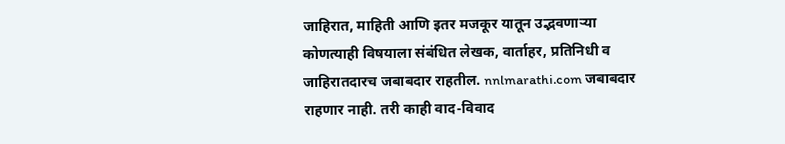जाहिरात, माहिती आणि इतर मजकूर यातून उद्भवणाऱ्या कोणत्याही विषयाला संबंधित लेखक, वार्ताहर, प्रतिनिधी व जाहिरातदारच जबाबदार राहतील. nnlmarathi.com जबाबदार राहणार नाही. तरी काही वाद-विवाद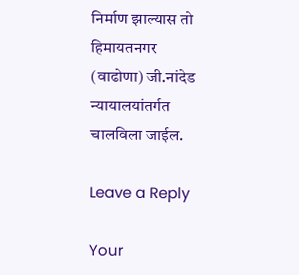निर्माण झाल्यास तो हिमायतनगर (वाढोणा) जी.नांदेड न्यायालयांतर्गत चालविला जाईल.

Leave a Reply

Your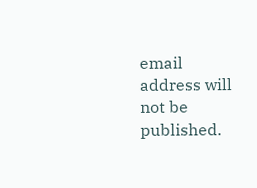email address will not be published.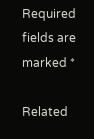Required fields are marked *

Related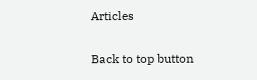Articles

Back to top button